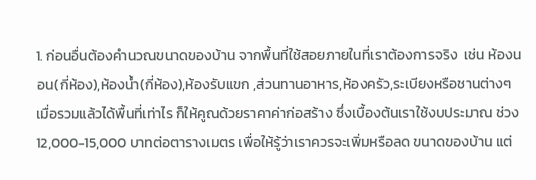1. ก่อนอื่นต้องคำนวณขนาดของบ้าน จากพื้นที่ใช้สอยภายในที่เราต้องการจริง  เช่น ห้องนอน(กี่ห้อง),ห้องน้ำ(กี่ห้อง),ห้องรับแขก ,ส่วนทานอาหาร,ห้องครัว,ระเบียงหรือชานต่างๆ เมื่อรวมแล้วได้พื้นที่เท่าไร ก็ให้คูณด้วยราคาค่าก่อสร้าง ซึ่งเบื้องต้นเราใช้งบประมาณ ช่วง 12,000-15,000 บาทต่อตารางเมตร เพื่อให้รู้ว่าเราควรจะเพิ่มหรือลด ขนาดของบ้าน แต่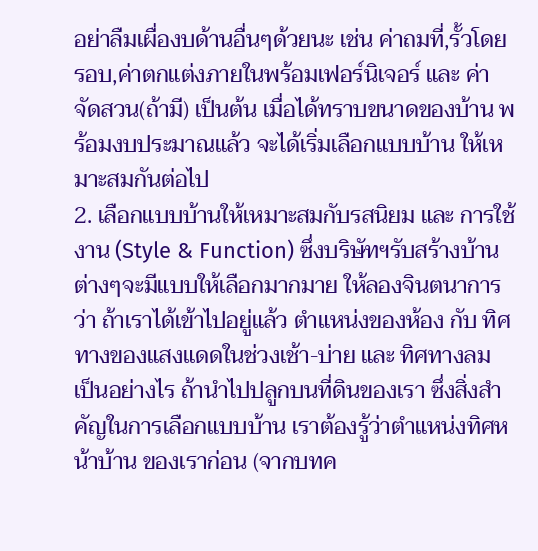อย่าลืมเผื่องบด้านอื่นๆด้วยนะ เช่น ค่าถมที่,รั้วโดยรอบ,ค่าตกแต่งภายในพร้อมเฟอร์นิเจอร์ และ ค่าจัดสวน(ถ้ามี) เป็นต้น เมื่อได้ทราบขนาดของบ้าน พร้อมงบประมาณแล้ว จะได้เริ่มเลือกแบบบ้าน ให้เหมาะสมกันต่อไป
2. เลือกแบบบ้านให้เหมาะสมกับรสนิยม และ การใช้งาน (Style & Function) ซึ่งบริษัทฯรับสร้างบ้านต่างๆจะมีแบบให้เลือกมากมาย ให้ลองจินตนาการว่า ถ้าเราได้เข้าไปอยู่แล้ว ตำแหน่งของห้อง กับ ทิศทางของแสงแดดในช่วงเช้า-บ่าย และ ทิศทางลม เป็นอย่างไร ถ้านำไปปลูกบนที่ดินของเรา ซึ่งสิ่งสำคัญในการเลือกแบบบ้าน เราต้องรู้ว่าตำแหน่งทิศหน้าบ้าน ของเราก่อน (จากบทค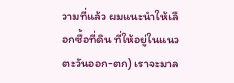วามที่แล้ว ผมแนะนำให้เลือกซื้อที่ดิน ที่ให้อยู่ในแนวตะวันออก-ตก) เราจะมาล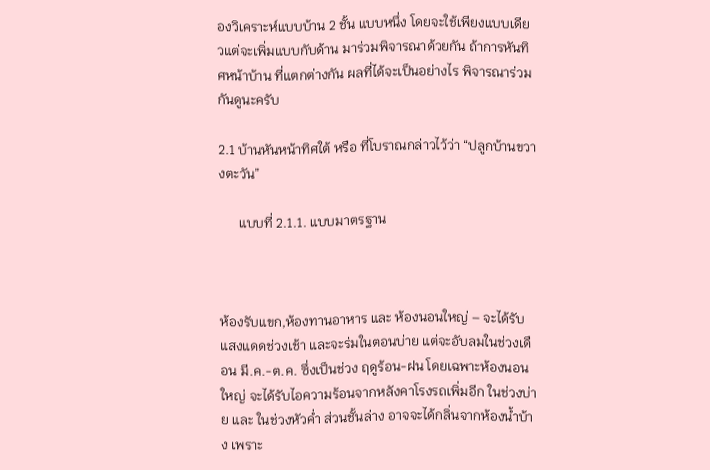องวิเคราะห์แบบบ้าน 2 ชั้น แบบหนึ่ง โดยจะใช้เพียงแบบเดียวแต่จะเพิ่มแบบกับด้าน มาร่วมพิจารณาด้วยกัน ถ้าการหันทิศหน้าบ้าน ที่แตกต่างกัน ผลที่ได้จะเป็นอย่างไร พิจารณาร่วมกันดูนะครับ

2.1 บ้านหันหน้าทิศใต้ หรือ ที่โบราณกล่าวไว้ว่า “ปลูกบ้านขวางตะวัน”

      แบบที่ 2.1.1. แบบมาตรฐาน



ห้องรับแขก,ห้องทานอาหาร และ ห้องนอนใหญ่ – จะได้รับแสงแดดช่วงเช้า และจะร่มในตอนบ่าย แต่จะอับลมในช่วงเดือน มี.ค.-ต.ค. ซึ่งเป็นช่วง ฤดูร้อน-ฝน โดยเฉพาะห้องนอนใหญ่ จะได้รับไอความร้อนจากหลังคาโรงรถเพิ่มอีก ในช่วงบ่าย และ ในช่วงหัวค่ำ ส่วนชั้นล่าง อาจจะได้กลิ่นจากห้องน้ำบ้าง เพราะ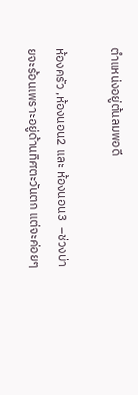ตำแหน่งอยู่ต้นลมพอดี

ห้องครัว ,ห้องนอน2 และ ห้องนอน3  –ช่วงบ่ายจะร้อนเพราะอยู่ด้านทิศตะวันตก แต่จะค่อยๆ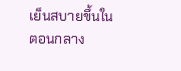เย็นสบายขึ้นในตอนกลาง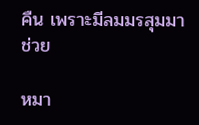คืน เพราะมีลมมรสุมมาช่วย

หมา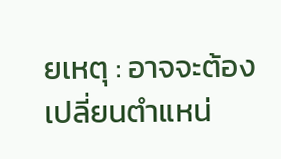ยเหตุ : อาจจะต้องเปลี่ยนตำแหน่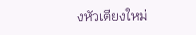งหัวเตียงใหม่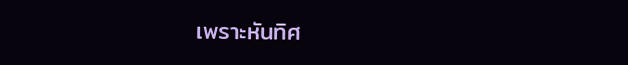เพราะหันทิศ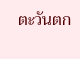ตะวันตก